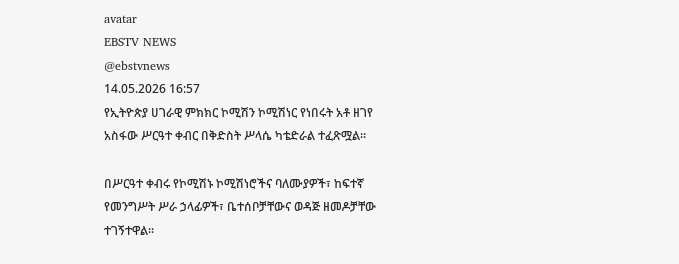avatar
EBSTV NEWS
@ebstvnews
14.05.2026 16:57
የኢትዮጵያ ሀገራዊ ምክክር ኮሚሽን ኮሚሽነር የነበሩት አቶ ዘገየ አስፋው ሥርዓተ ቀብር በቅድስት ሥላሴ ካቴድራል ተፈጽሟል።

በሥርዓተ ቀብሩ የኮሚሽኑ ኮሚሽነሮችና ባለሙያዎች፣ ከፍተኛ የመንግሥት ሥራ ኃላፊዎች፣ ቤተሰቦቻቸውና ወዳጅ ዘመዶቻቸው ተገኝተዋል።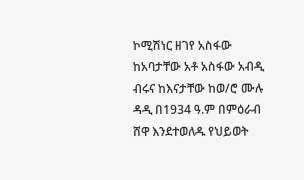ኮሚሽነር ዘገየ አስፋው ከአባታቸው አቶ አስፋው አብዲ ብሩና ከእናታቸው ከወ/ሮ ሙሉ ዳዲ በ1934 ዓ.ም በምዕራብ ሸዋ እንደተወለዱ የህይወት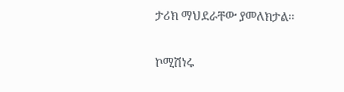ታሪክ ማህደራቸው ያመለክታል፡፡

ኮሚሽነሩ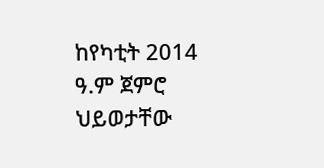ከየካቲት 2014 ዓ.ም ጀምሮ ህይወታቸው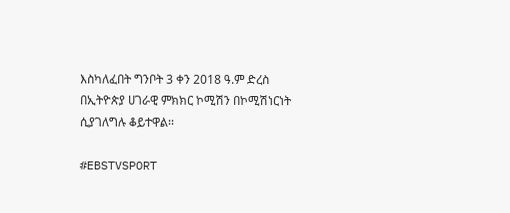እስካለፈበት ግንቦት 3 ቀን 2018 ዓ.ም ድረስ በኢትዮጵያ ሀገራዊ ምክክር ኮሚሽን በኮሚሽነርነት ሲያገለግሉ ቆይተዋል፡፡

#EBSTVSPORT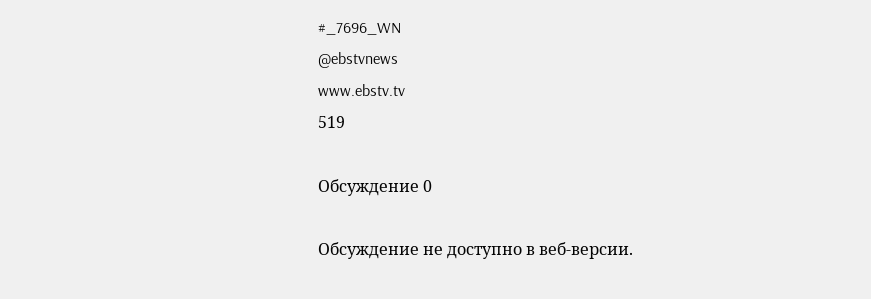#_7696_WN
@ebstvnews
www.ebstv.tv
519

Обсуждение 0

Обсуждение не доступно в веб-версии.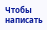Чтобы написать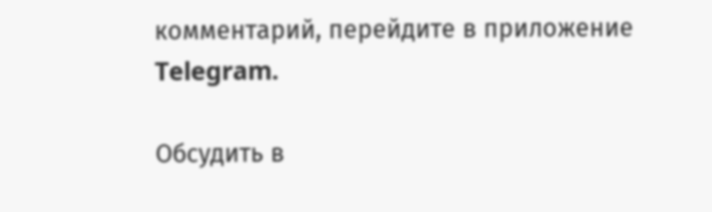комментарий, перейдите в приложение Telegram.

Обсудить в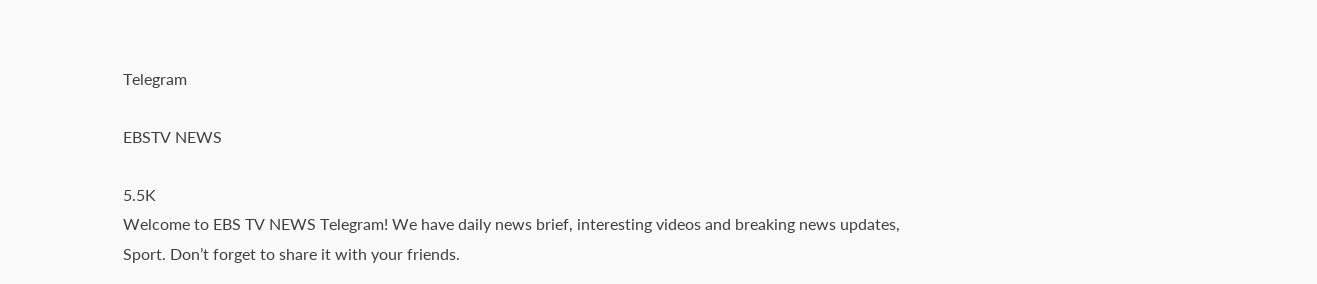Telegram

EBSTV NEWS

5.5K
Welcome to EBS TV NEWS Telegram! We have daily news brief, interesting videos and breaking news updates, Sport. Don’t forget to share it with your friends.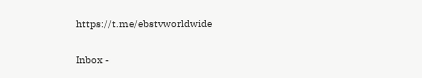https://t.me/ebstvworldwide

Inbox -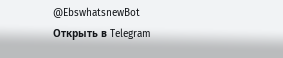@EbswhatsnewBot
Открыть в Telegram